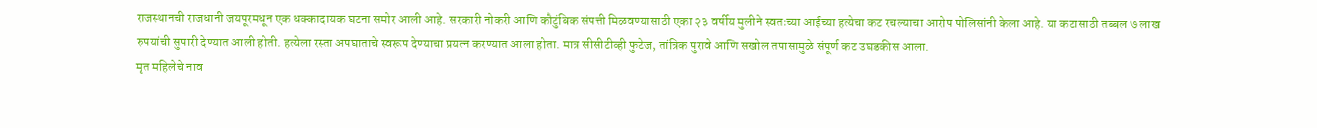राजस्थानची राजधानी जयपूरमधून एक धक्कादायक घटना समोर आली आहे. सरकारी नोकरी आणि कौटुंबिक संपत्ती मिळवण्यासाठी एका २३ वर्षीय मुलीने स्वतःच्या आईच्या हत्येचा कट रचल्याचा आरोप पोलिसांनी केला आहे. या कटासाठी तब्बल ७ लाख रुपयांची सुपारी देण्यात आली होती. हत्येला रस्ता अपघाताचे स्वरूप देण्याचा प्रयत्न करण्यात आला होता. मात्र सीसीटीव्ही फुटेज, तांत्रिक पुरावे आणि सखोल तपासामुळे संपूर्ण कट उघडकीस आला.
मृत महिलेचे नाव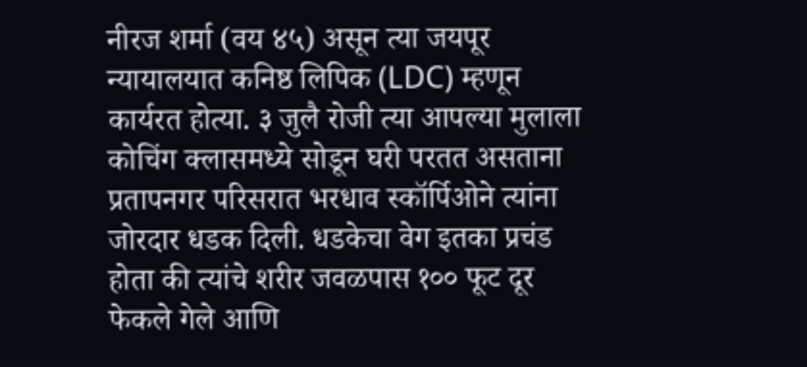नीरज शर्मा (वय ४५) असून त्या जयपूर न्यायालयात कनिष्ठ लिपिक (LDC) म्हणून कार्यरत होत्या. ३ जुलै रोजी त्या आपल्या मुलाला कोचिंग क्लासमध्ये सोडून घरी परतत असताना प्रतापनगर परिसरात भरधाव स्कॉर्पिओने त्यांना जोरदार धडक दिली. धडकेचा वेग इतका प्रचंड होता की त्यांचे शरीर जवळपास १०० फूट दूर फेकले गेले आणि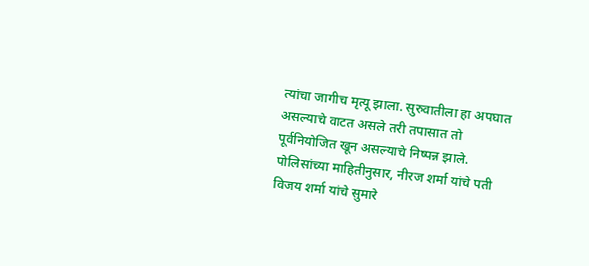त्यांचा जागीच मृत्यू झाला. सुरुवातीला हा अपघात असल्याचे वाटत असले तरी तपासात तो पूर्वनियोजित खून असल्याचे निष्पन्न झाले.
पोलिसांच्या माहितीनुसार, नीरज शर्मा यांचे पती विजय शर्मा यांचे सुमारे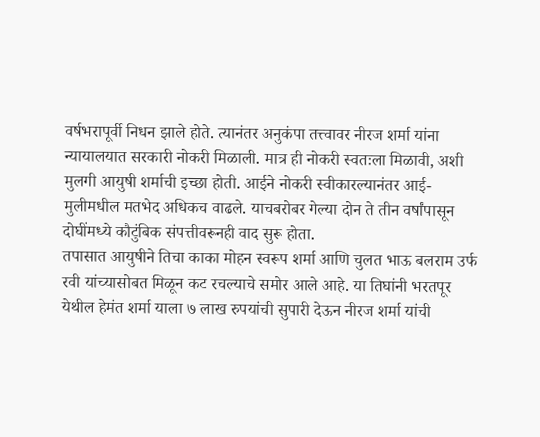वर्षभरापूर्वी निधन झाले होते. त्यानंतर अनुकंपा तत्त्वावर नीरज शर्मा यांना न्यायालयात सरकारी नोकरी मिळाली. मात्र ही नोकरी स्वतःला मिळावी, अशी मुलगी आयुषी शर्माची इच्छा होती. आईने नोकरी स्वीकारल्यानंतर आई-मुलीमधील मतभेद अधिकच वाढले. याचबरोबर गेल्या दोन ते तीन वर्षांपासून दोघींमध्ये कौटुंबिक संपत्तीवरूनही वाद सुरू होता.
तपासात आयुषीने तिचा काका मोहन स्वरूप शर्मा आणि चुलत भाऊ बलराम उर्फ रवी यांच्यासोबत मिळून कट रचल्याचे समोर आले आहे. या तिघांनी भरतपूर येथील हेमंत शर्मा याला ७ लाख रुपयांची सुपारी देऊन नीरज शर्मा यांची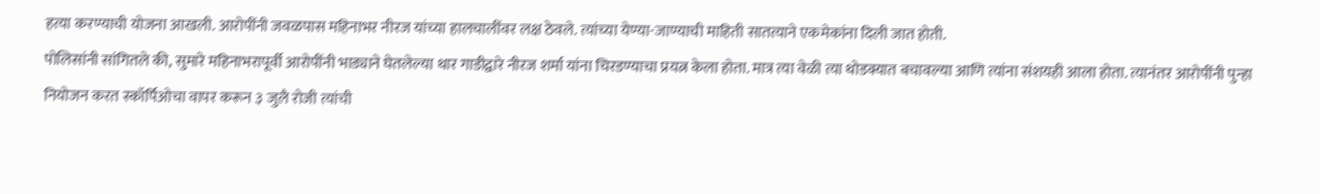हत्या करण्याची योजना आखली. आरोपींनी जवळपास महिनाभर नीरज यांच्या हालचालींवर लक्ष ठेवले. त्यांच्या येण्या-जाण्याची माहिती सातत्याने एकमेकांना दिली जात होती.
पोलिसांनी सांगितले की, सुमारे महिनाभरापूर्वी आरोपींनी भाड्याने घेतलेल्या थार गाडीद्वारे नीरज शर्मा यांना चिरडण्याचा प्रयत्न केला होता. मात्र त्या वेळी त्या थोडक्यात बचावल्या आणि त्यांना संशयही आला होता. त्यानंतर आरोपींनी पुन्हा नियोजन करत स्कॉर्पिओचा वापर करून ३ जुलै रोजी त्यांची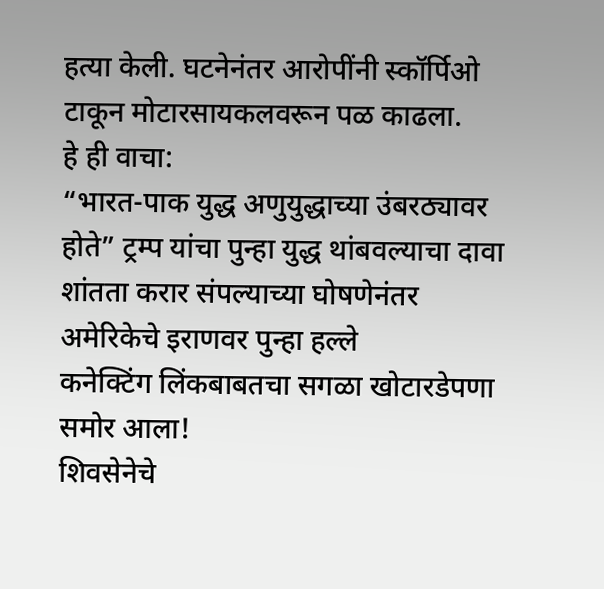हत्या केली. घटनेनंतर आरोपींनी स्कॉर्पिओ टाकून मोटारसायकलवरून पळ काढला.
हे ही वाचा:
“भारत-पाक युद्ध अणुयुद्धाच्या उंबरठ्यावर होते” ट्रम्प यांचा पुन्हा युद्ध थांबवल्याचा दावा
शांतता करार संपल्याच्या घोषणेनंतर अमेरिकेचे इराणवर पुन्हा हल्ले
कनेक्टिंग लिंकबाबतचा सगळा खोटारडेपणा समोर आला!
शिवसेनेचे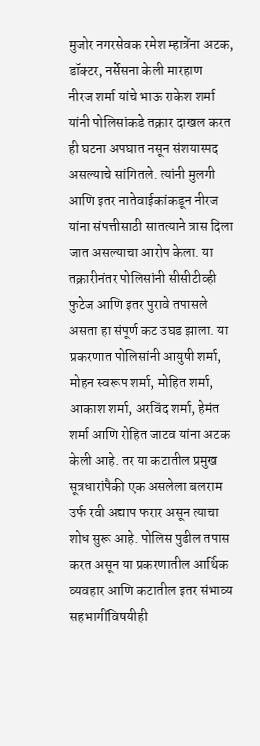मुजोर नगरसेवक रमेश म्हात्रेंना अटक, डॉक्टर, नर्सेसना केली मारहाण
नीरज शर्मा यांचे भाऊ राकेश शर्मा यांनी पोलिसांकडे तक्रार दाखल करत ही घटना अपघात नसून संशयास्पद असल्याचे सांगितले. त्यांनी मुलगी आणि इतर नातेवाईकांकडून नीरज यांना संपत्तीसाठी सातत्याने त्रास दिला जात असल्याचा आरोप केला. या तक्रारीनंतर पोलिसांनी सीसीटीव्ही फुटेज आणि इतर पुरावे तपासले असता हा संपूर्ण कट उघड झाला. या प्रकरणात पोलिसांनी आयुषी शर्मा, मोहन स्वरूप शर्मा, मोहित शर्मा, आकाश शर्मा, अरविंद शर्मा, हेमंत शर्मा आणि रोहित जाटव यांना अटक केली आहे. तर या कटातील प्रमुख सूत्रधारांपैकी एक असलेला बलराम उर्फ रवी अद्याप फरार असून त्याचा शोध सुरू आहे. पोलिस पुढील तपास करत असून या प्रकरणातील आर्थिक व्यवहार आणि कटातील इतर संभाव्य सहभागींविषयीही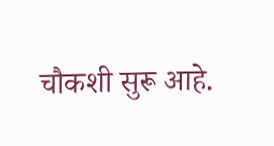चौकशी सुरू आहे.